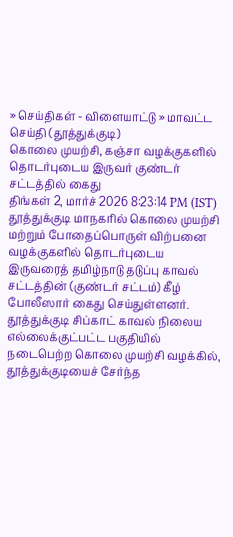» செய்திகள் - விளையாட்டு » மாவட்ட செய்தி (தூத்துக்குடி)
கொலை முயற்சி, கஞ்சா வழக்குகளில் தொடர்புடைய இருவர் குண்டர் சட்டத்தில் கைது
திங்கள் 2, மார்ச் 2026 8:23:14 PM (IST)
தூத்துக்குடி மாநகரில் கொலை முயற்சி மற்றும் போதைப்பொருள் விற்பனை வழக்குகளில் தொடர்புடைய இருவரைத் தமிழ்நாடு தடுப்பு காவல் சட்டத்தின் (குண்டர் சட்டம்) கீழ் போலீஸார் கைது செய்துள்ளனர்.
தூத்துக்குடி சிப்காட் காவல் நிலைய எல்லைக்குட்பட்ட பகுதியில் நடைபெற்ற கொலை முயற்சி வழக்கில், தூத்துக்குடியைச் சேர்ந்த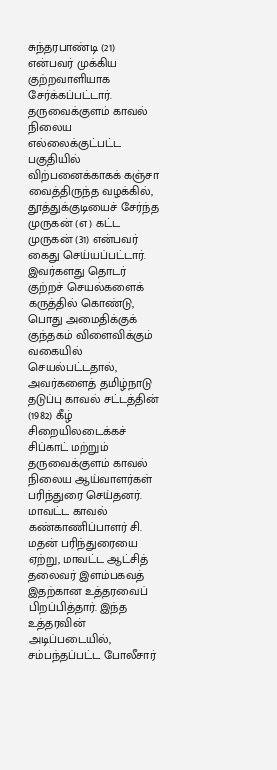சுந்தரபாண்டி (21) என்பவர் முக்கிய குற்றவாளியாக சேர்க்கப்பட்டார். தருவைக்குளம் காவல் நிலைய எல்லைக்குட்பட்ட பகுதியில் விற்பனைக்காகக் கஞ்சா வைத்திருந்த வழக்கில், தூத்துக்குடியைச் சேர்ந்த முருகன் (எ) கட்ட முருகன் (31) என்பவர் கைது செய்யப்பட்டார்.
இவர்களது தொடர் குற்றச் செயல்களைக் கருத்தில் கொண்டு, பொது அமைதிக்குக் குந்தகம் விளைவிக்கும் வகையில் செயல்பட்டதால், அவர்களைத் தமிழ்நாடு தடுப்பு காவல் சட்டத்தின் (1982) கீழ் சிறையிலடைக்கச் சிப்காட் மற்றும் தருவைக்குளம் காவல் நிலைய ஆய்வாளர்கள் பரிந்துரை செய்தனர்.
மாவட்ட காவல் கண்காணிப்பாளர் சி. மதன் பரிந்துரையை ஏற்று, மாவட்ட ஆட்சித் தலைவர் இளம்பகவத் இதற்கான உத்தரவைப் பிறப்பித்தார். இந்த உத்தரவின் அடிப்படையில், சம்பந்தப்பட்ட போலீசார்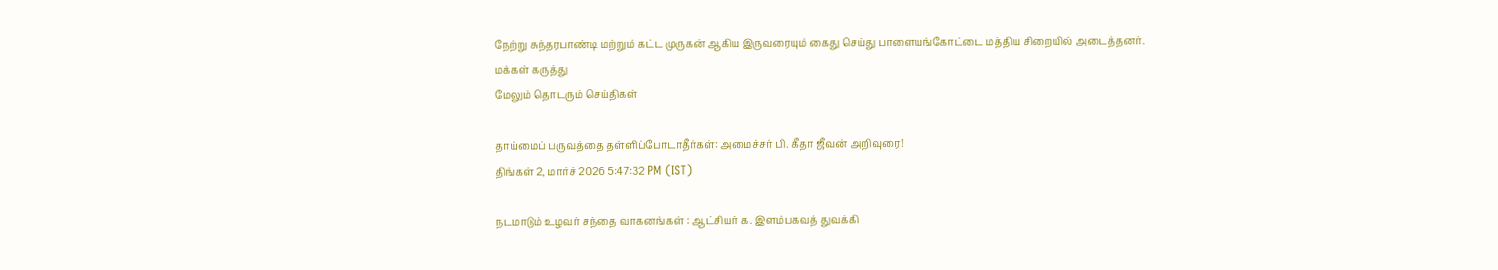நேற்று சுந்தரபாண்டி மற்றும் கட்ட முருகன் ஆகிய இருவரையும் கைது செய்து பாளையங்கோட்டை மத்திய சிறையில் அடைத்தனர்.
மக்கள் கருத்து
மேலும் தொடரும் செய்திகள்

தாய்மைப் பருவத்தை தள்ளிப்போடாதீர்கள்: அமைச்சர் பி. கீதா ஜீவன் அறிவுரை!
திங்கள் 2, மார்ச் 2026 5:47:32 PM (IST)

நடமாடும் உழவர் சந்தை வாகனங்கள் : ஆட்சியர் க. இளம்பகவத் துவக்கி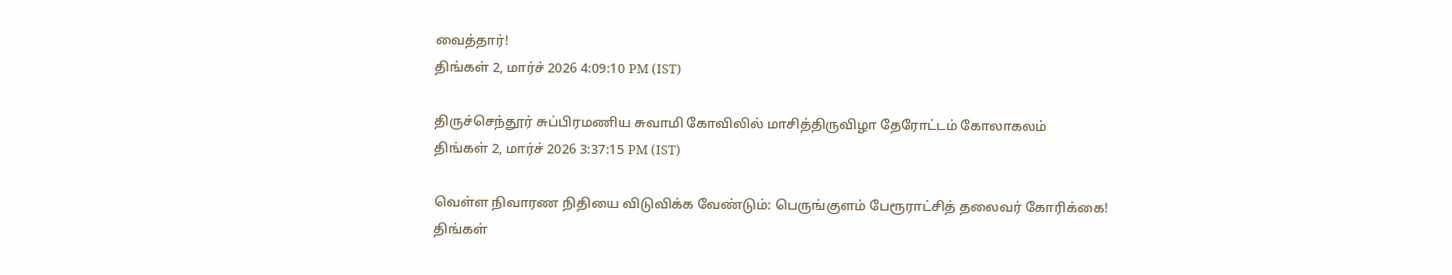வைத்தார்!
திங்கள் 2, மார்ச் 2026 4:09:10 PM (IST)

திருச்செந்தூர் சுப்பிரமணிய சுவாமி கோவிலில் மாசித்திருவிழா தேரோட்டம் கோலாகலம்
திங்கள் 2, மார்ச் 2026 3:37:15 PM (IST)

வெள்ள நிவாரண நிதியை விடுவிக்க வேண்டும்: பெருங்குளம் பேரூராட்சித் தலைவர் கோரிக்கை!
திங்கள்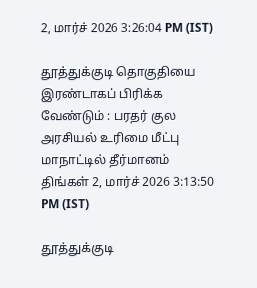2, மார்ச் 2026 3:26:04 PM (IST)

தூத்துக்குடி தொகுதியை இரண்டாகப் பிரிக்க வேண்டும் : பரதர் குல அரசியல் உரிமை மீட்பு மாநாட்டில் தீர்மானம்
திங்கள் 2, மார்ச் 2026 3:13:50 PM (IST)

தூத்துக்குடி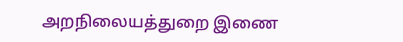அறநிலையத்துறை இணை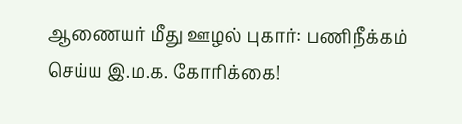ஆணையர் மீது ஊழல் புகார்: பணிநீக்கம் செய்ய இ.ம.க. கோரிக்கை!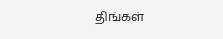திங்கள்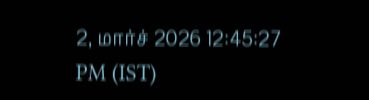2, மார்ச் 2026 12:45:27 PM (IST)